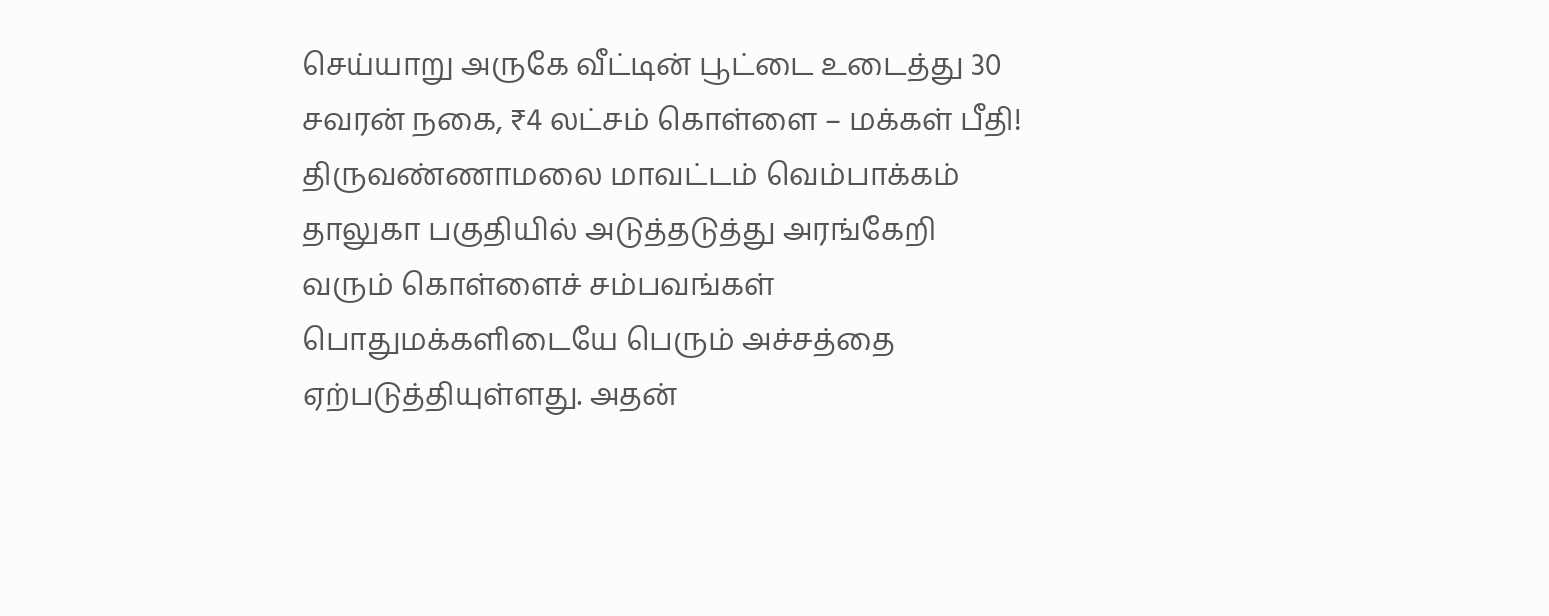செய்யாறு அருகே வீட்டின் பூட்டை உடைத்து 30 சவரன் நகை, ₹4 லட்சம் கொள்ளை – மக்கள் பீதி!
திருவண்ணாமலை மாவட்டம் வெம்பாக்கம் தாலுகா பகுதியில் அடுத்தடுத்து அரங்கேறி வரும் கொள்ளைச் சம்பவங்கள் பொதுமக்களிடையே பெரும் அச்சத்தை ஏற்படுத்தியுள்ளது. அதன்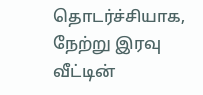தொடர்ச்சியாக, நேற்று இரவு வீட்டின்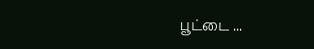பூட்டை ...